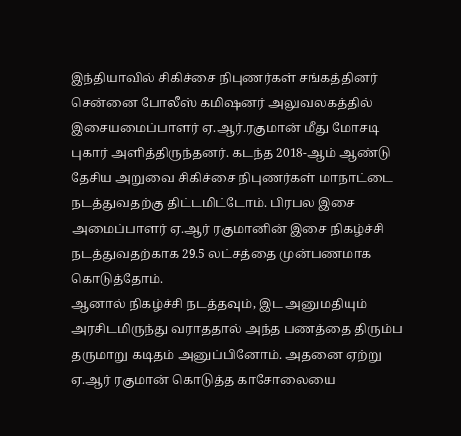இந்தியாவில் சிகிச்சை நிபுணர்கள் சங்கத்தினர் சென்னை போலீஸ் கமிஷனர் அலுவலகத்தில் இசையமைப்பாளர் ஏ.ஆர்.ரகுமான் மீது மோசடி புகார் அளித்திருந்தனர். கடந்த 2018-ஆம் ஆண்டு தேசிய அறுவை சிகிச்சை நிபுணர்கள் மாநாட்டை நடத்துவதற்கு திட்டமிட்டோம். பிரபல இசை அமைப்பாளர் ஏ.ஆர் ரகுமானின் இசை நிகழ்ச்சி நடத்துவதற்காக 29.5 லட்சத்தை முன்பணமாக கொடுத்தோம்.
ஆனால் நிகழ்ச்சி நடத்தவும், இட அனுமதியும் அரசிடமிருந்து வராததால் அந்த பணத்தை திரும்ப தருமாறு கடிதம் அனுப்பினோம். அதனை ஏற்று ஏ.ஆர் ரகுமான் கொடுத்த காசோலையை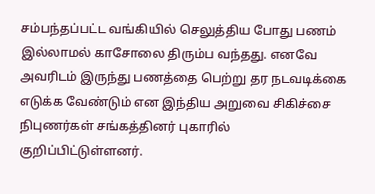சம்பந்தப்பட்ட வங்கியில் செலுத்திய போது பணம் இல்லாமல் காசோலை திரும்ப வந்தது. எனவே அவரிடம் இருந்து பணத்தை பெற்று தர நடவடிக்கை எடுக்க வேண்டும் என இந்திய அறுவை சிகிச்சை நிபுணர்கள் சங்கத்தினர் புகாரில் குறிப்பிட்டுள்ளனர்.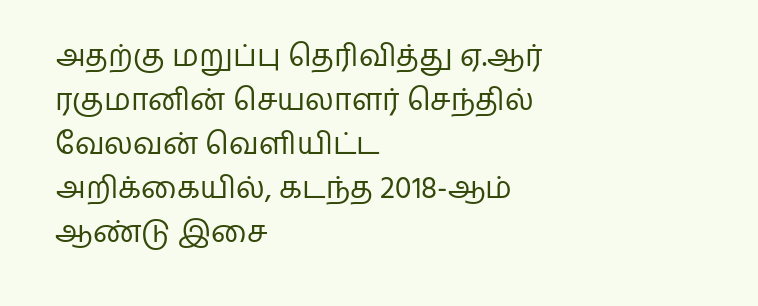அதற்கு மறுப்பு தெரிவித்து ஏ.ஆர் ரகுமானின் செயலாளர் செந்தில் வேலவன் வெளியிட்ட அறிக்கையில், கடந்த 2018-ஆம் ஆண்டு இசை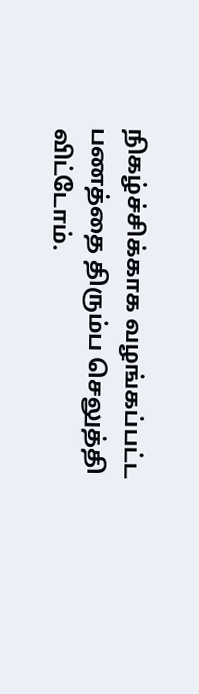நிகழ்ச்சிக்காக வழங்கப்பட்ட பணத்தை திரும்ப செலுத்தி விட்டோம்.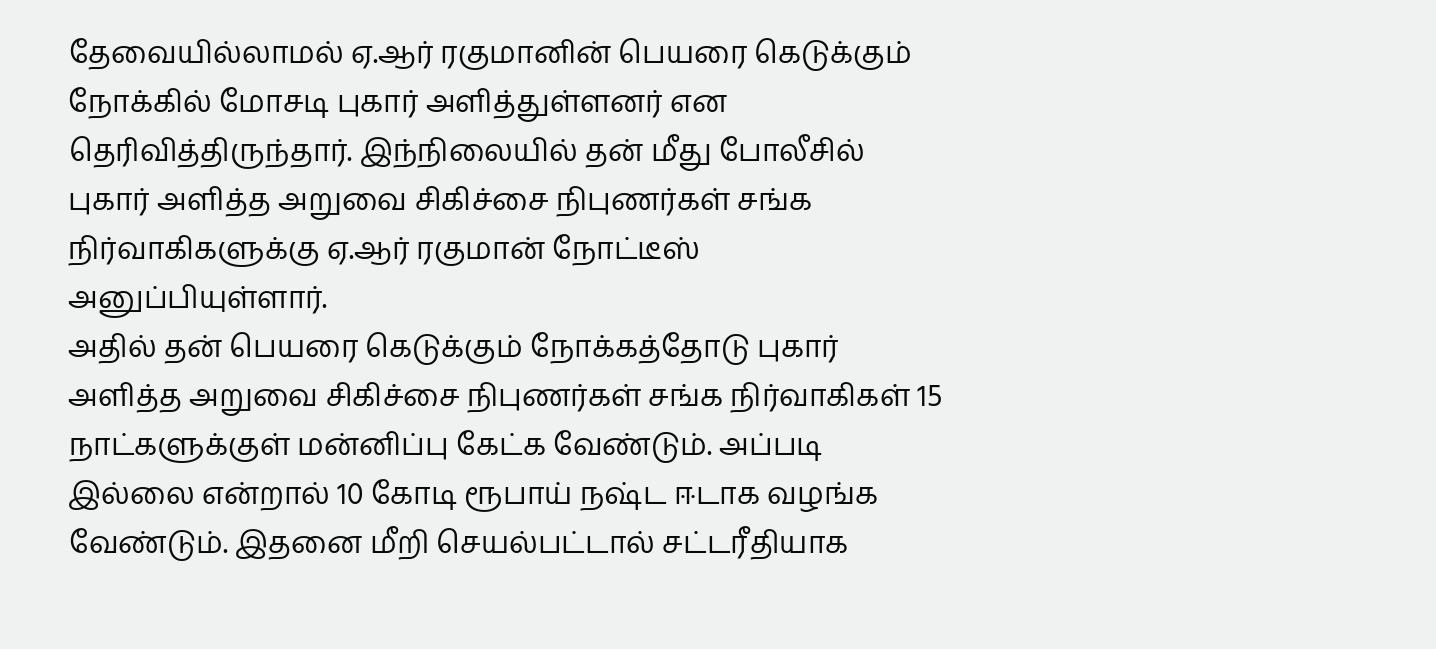தேவையில்லாமல் ஏ.ஆர் ரகுமானின் பெயரை கெடுக்கும் நோக்கில் மோசடி புகார் அளித்துள்ளனர் என தெரிவித்திருந்தார். இந்நிலையில் தன் மீது போலீசில் புகார் அளித்த அறுவை சிகிச்சை நிபுணர்கள் சங்க நிர்வாகிகளுக்கு ஏ.ஆர் ரகுமான் நோட்டீஸ் அனுப்பியுள்ளார்.
அதில் தன் பெயரை கெடுக்கும் நோக்கத்தோடு புகார் அளித்த அறுவை சிகிச்சை நிபுணர்கள் சங்க நிர்வாகிகள் 15 நாட்களுக்குள் மன்னிப்பு கேட்க வேண்டும். அப்படி இல்லை என்றால் 10 கோடி ரூபாய் நஷ்ட ஈடாக வழங்க வேண்டும். இதனை மீறி செயல்பட்டால் சட்டரீதியாக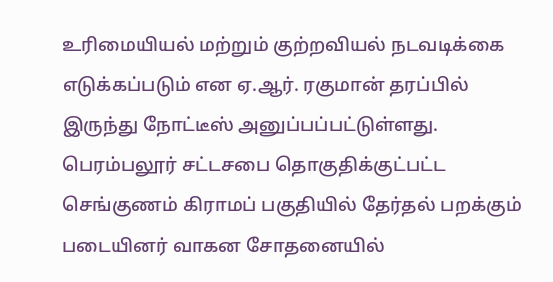உரிமையியல் மற்றும் குற்றவியல் நடவடிக்கை எடுக்கப்படும் என ஏ.ஆர். ரகுமான் தரப்பில் இருந்து நோட்டீஸ் அனுப்பப்பட்டுள்ளது.
பெரம்பலூர் சட்டசபை தொகுதிக்குட்பட்ட செங்குணம் கிராமப் பகுதியில் தேர்தல் பறக்கும் படையினர் வாகன சோதனையில்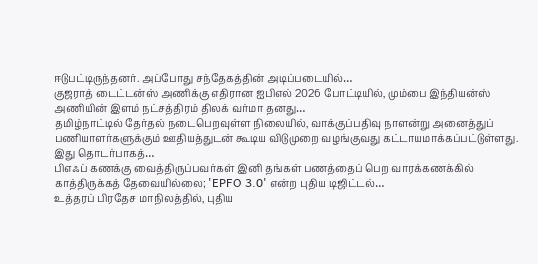ஈடுபட்டிருந்தனர். அப்போது சந்தேகத்தின் அடிப்படையில்…
குஜராத் டைட்டன்ஸ் அணிக்கு எதிரான ஐபிஎல் 2026 போட்டியில், மும்பை இந்தியன்ஸ் அணியின் இளம் நட்சத்திரம் திலக் வர்மா தனது…
தமிழ்நாட்டில் தேர்தல் நடைபெறவுள்ள நிலையில், வாக்குப்பதிவு நாளன்று அனைத்துப் பணியாளர்களுக்கும் ஊதியத்துடன் கூடிய விடுமுறை வழங்குவது கட்டாயமாக்கப்பட்டுள்ளது. இது தொடர்பாகத்…
பிஎஃப் கணக்கு வைத்திருப்பவர்கள் இனி தங்கள் பணத்தைப் பெற வாரக்கணக்கில் காத்திருக்கத் தேவையில்லை; 'EPFO 3.0' என்ற புதிய டிஜிட்டல்…
உத்தரப் பிரதேச மாநிலத்தில், புதிய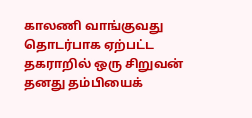காலணி வாங்குவது தொடர்பாக ஏற்பட்ட தகராறில் ஒரு சிறுவன் தனது தம்பியைக்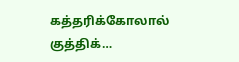கத்தரிக்கோலால் குத்திக்…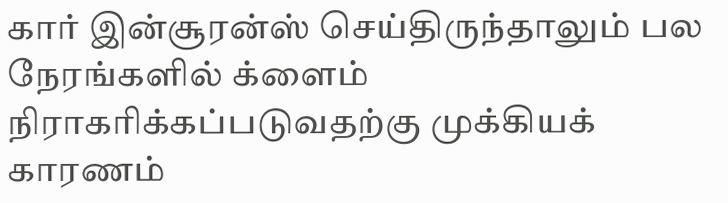கார் இன்சூரன்ஸ் செய்திருந்தாலும் பல நேரங்களில் க்ளைம் நிராகரிக்கப்படுவதற்கு முக்கியக் காரணம்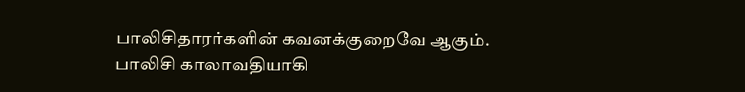பாலிசிதாரர்களின் கவனக்குறைவே ஆகும். பாலிசி காலாவதியாகி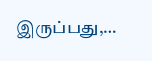இருப்பது,…